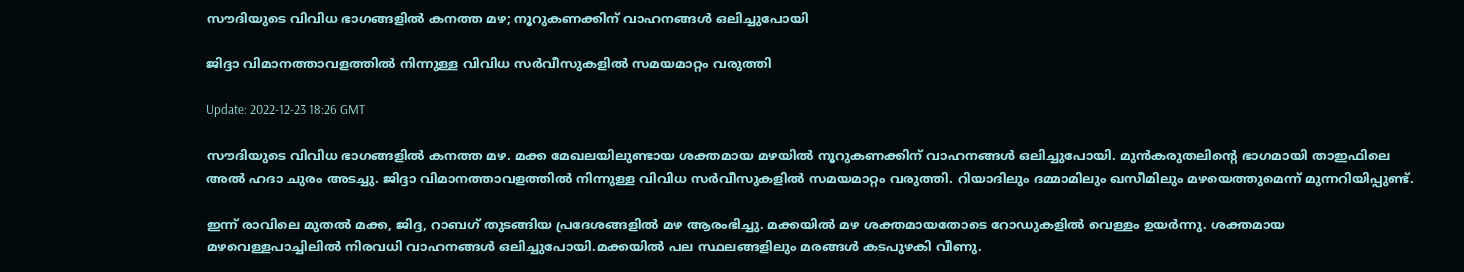സൗദിയുടെ വിവിധ ഭാഗങ്ങളിൽ കനത്ത മഴ; നൂറുകണക്കിന് വാഹനങ്ങൾ ഒലിച്ചുപോയി

ജിദ്ദാ വിമാനത്താവളത്തിൽ നിന്നുള്ള വിവിധ സർവീസുകളിൽ സമയമാറ്റം വരുത്തി

Update: 2022-12-23 18:26 GMT

സൗദിയുടെ വിവിധ ഭാഗങ്ങളിൽ കനത്ത മഴ. മക്ക മേഖലയിലുണ്ടായ ശക്തമായ മഴയിൽ നൂറുകണക്കിന് വാഹനങ്ങൾ ഒലിച്ചുപോയി. മുൻകരുതലിന്‍റെ ഭാഗമായി താഇഫിലെ അൽ ഹദാ ചുരം അടച്ചു. ജിദ്ദാ വിമാനത്താവളത്തിൽ നിന്നുള്ള വിവിധ സർവീസുകളിൽ സമയമാറ്റം വരുത്തി. റിയാദിലും ദമ്മാമിലും ഖസീമിലും മഴയെത്തുമെന്ന് മുന്നറിയിപ്പുണ്ട്.

ഇന്ന് രാവിലെ മുതൽ മക്ക, ജിദ്ദ, റാബഗ് തുടങ്ങിയ പ്രദേശങ്ങളിൽ മഴ ആരംഭിച്ചു. മക്കയിൽ മഴ ശക്തമായതോടെ റോഡുകളിൽ വെള്ളം ഉയർന്നു. ശക്തമായ മഴവെള്ളപാച്ചിലിൽ നിരവധി വാഹനങ്ങൾ ഒലിച്ചുപോയി.മക്കയിൽ പല സ്ഥലങ്ങളിലും മരങ്ങൾ കടപുഴകി വീണു.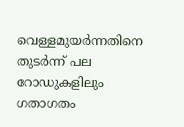വെള്ളമുയർന്നതിനെ തുടർന്ന് പല റോഡുകളിലും ഗതാഗതം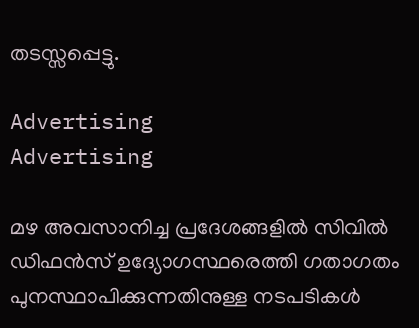തടസ്സപ്പെട്ടു.

Advertising
Advertising

മഴ അവസാനിച്ച പ്രദേശങ്ങളിൽ സിവിൽ ഡിഫൻസ് ഉദ്യോഗസ്ഥരെത്തി ഗതാഗതം പുനസ്ഥാപിക്കുന്നതിനുള്ള നടപടികൾ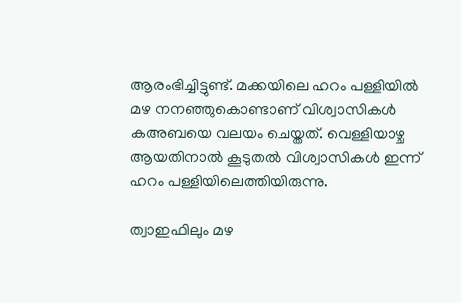ആരംഭിച്ചിട്ടുണ്ട്. മക്കയിലെ ഹറം പള്ളിയിൽ മഴ നനഞ്ഞുകൊണ്ടാണ് വിശ്വാസികൾ കഅബയെ വലയം ചെയ്തത്. വെള്ളിയാഴ്ച ആയതിനാൽ കൂടുതൽ വിശ്വാസികൾ ഇന്ന് ഹറം പള്ളിയിലെത്തിയിരുന്നു.

ത്വാഇഫിലും മഴ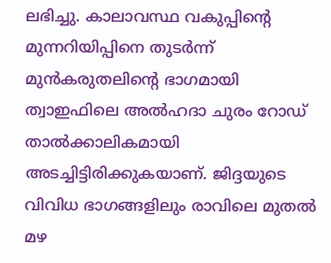ലഭിച്ചു. കാലാവസ്ഥ വകുപ്പിന്റെ മുന്നറിയിപ്പിനെ തുടർന്ന് മുൻകരുതലിൻ്റെ ഭാഗമായി ത്വാഇഫിലെ അൽഹദാ ചുരം റോഡ് താൽക്കാലികമായി അടച്ചിട്ടിരിക്കുകയാണ്. ജിദ്ദയുടെ വിവിധ ഭാഗങ്ങളിലും രാവിലെ മുതൽ മഴ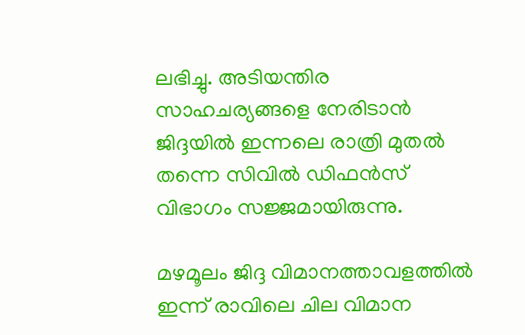ലഭിച്ചു. അടിയന്തിര സാഹചര്യങ്ങളെ നേരിടാൻ ജിദ്ദയിൽ ഇന്നലെ രാത്രി മുതൽ തന്നെ സിവിൽ ഡിഫൻസ് വിഭാഗം സജ്ജമായിരുന്നു.

മഴമൂലം ജിദ്ദ വിമാനത്താവളത്തിൽ ഇന്ന് രാവിലെ ചില വിമാന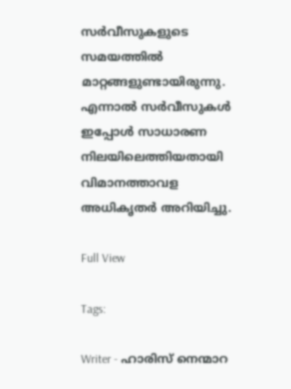സർവീസുകളുടെ സമയത്തിൽ മാറ്റങ്ങളുണ്ടായിരുന്നു. എന്നാൽ സർവീസുകൾ ഇപ്പോൾ സാധാരണ നിലയിലെത്തിയതായി വിമാനത്താവള അധികൃതർ അറിയിച്ചു.

Full View

Tags:

Writer - ഹാരിസ് നെന്മാറ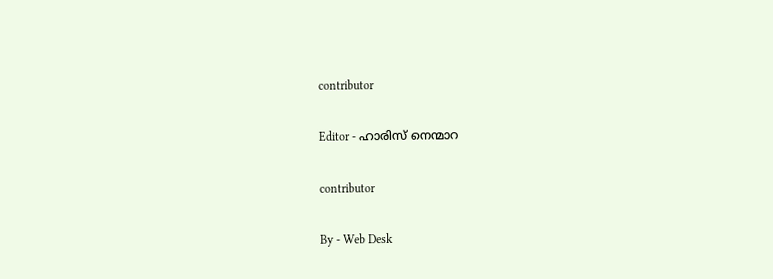contributor

Editor - ഹാരിസ് നെന്മാറ

contributor

By - Web Desk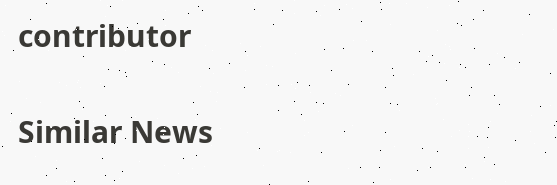contributor

Similar News